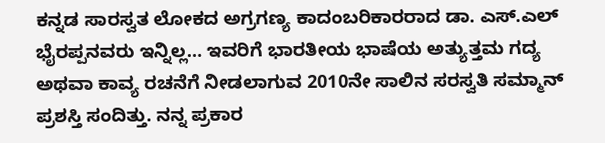ಕನ್ನಡ ಸಾರಸ್ವತ ಲೋಕದ ಅಗ್ರಗಣ್ಯ ಕಾದಂಬರಿಕಾರರಾದ ಡಾ. ಎಸ್.ಎಲ್ ಭೈರಪ್ಪನವರು ಇನ್ನಿಲ್ಲ… ಇವರಿಗೆ ಭಾರತೀಯ ಭಾಷೆಯ ಅತ್ಯುತ್ತಮ ಗದ್ಯ ಅಥವಾ ಕಾವ್ಯ ರಚನೆಗೆ ನೀಡಲಾಗುವ 2010ನೇ ಸಾಲಿನ ಸರಸ್ವತಿ ಸಮ್ಮಾನ್ ಪ್ರಶಸ್ತಿ ಸಂದಿತ್ತು. ನನ್ನ ಪ್ರಕಾರ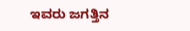ಇವರು ಜಗತ್ತಿನ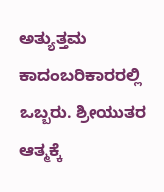ಅತ್ಯುತ್ತಮ ಕಾದಂಬರಿಕಾರರಲ್ಲಿ ಒಬ್ಬರು. ಶ್ರೀಯುತರ ಆತ್ಮಕ್ಕೆ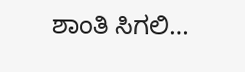ಶಾಂತಿ ಸಿಗಲಿ…